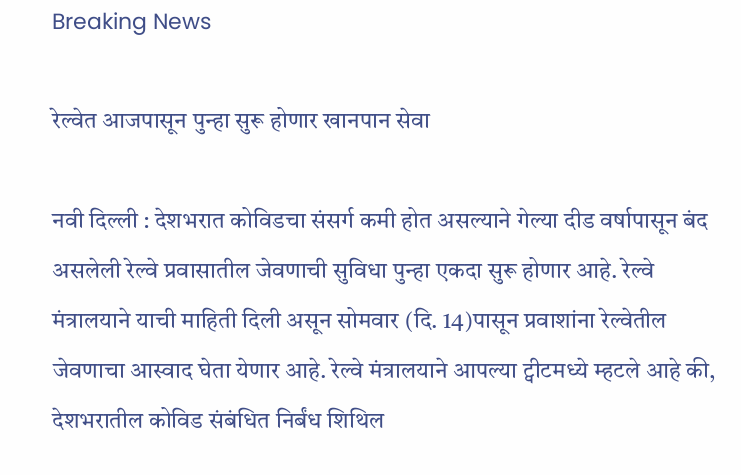Breaking News

रेल्वेत आजपासून पुन्हा सुरू होणार खानपान सेवा

नवी दिल्ली : देशभरात कोविडचा संसर्ग कमी होत असल्याने गेल्या दीड वर्षापासून बंद असलेली रेल्वे प्रवासातील जेवणाची सुविधा पुन्हा एकदा सुरू होणार आहे. रेल्वे मंत्रालयाने याची माहिती दिली असून सोमवार (दि. 14)पासून प्रवाशांना रेल्वेतील जेवणाचा आस्वाद घेता येणार आहे. रेल्वे मंत्रालयाने आपल्या ट्वीटमध्ये म्हटले आहे की, देशभरातील कोविड संबंधित निर्बंध शिथिल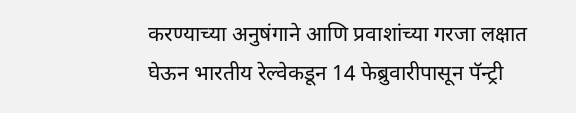करण्याच्या अनुषंगाने आणि प्रवाशांच्या गरजा लक्षात घेऊन भारतीय रेल्वेकडून 14 फेब्रुवारीपासून पॅन्ट्री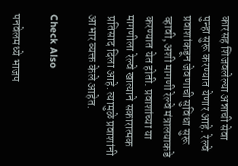कारसह शिजवलेल्या अन्नाची सेवा पुन्हा सुरू करण्यात येणार आहे. रेल्वे प्रवाशांकडून जेवणाची सुविधा सुरू व्हावी, अशी मागणी रेल्वे मंत्रालयाकडे करण्यात येत होती. प्रवाशांच्या या मागणीला रेल्वे खात्याने सकारात्मक प्रतिसाद दिला आहे. त्यामुळे प्रवाशांनी आभार व्यक्त केले आहेत.

Check Also

पनवेलमध्ये भाजप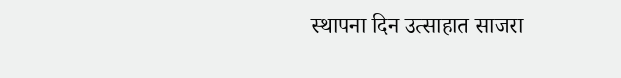स्थापना दिन उत्साहात साजरा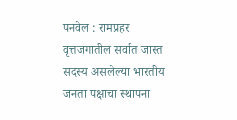पनवेल : रामप्रहर वृत्तजगातील सर्वात जास्त सदस्य असलेल्या भारतीय जनता पक्षाचा स्थापना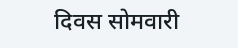दिवस सोमवारी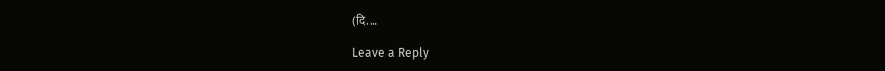(दि. …

Leave a Reply